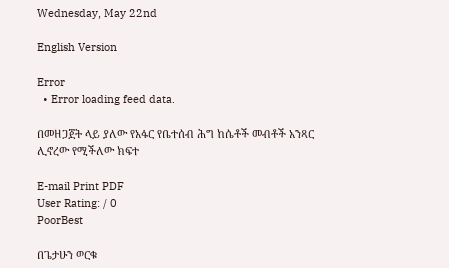Wednesday, May 22nd

English Version

Error
  • Error loading feed data.

በመዘጋጀት ላይ ያለው የአፋር የቤተሰብ ሕግ ከሴቶች መብቶች አንጻር ሊኖረው የሚችለው ክፍተ

E-mail Print PDF
User Rating: / 0
PoorBest

በጌታሁን ወርቁ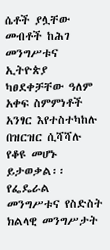ሴቶች ያሏቸው መብቶች ከሕገ መንግሥቱና ኢትዮጵያ ካፀደቀቻቸው ዓለም አቀፍ ስምምነቶች አንፃር እየተስተካከሉ በዝርዝር ሲሻሻሉ የቆዩ መሆኑ ይታወቃል፡፡ የፌዴራል መንግሥቱና የስድስት ክልላዊ መንግሥታት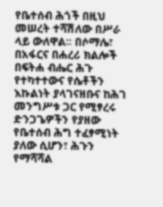የቤተሰብ ሕጎች በዚህ መሠረት ተሻሽለው በሥራ ላይ ውለዋል፡፡ በሶማሌ፣ በአፋርና በሐረሪ ክልሎች በፍትሐ ብሔር ሕጉ የተካተተውና የሴቶችን እኩልነት ያላገናዘቡና ከሕገ መንግሥቱ ጋር የሚፃረሩ ድንጋጌዎችን የያዘው የቤተሰብ ሕግ ተፈፃሚነት ያለው ሲሆን፣ ሕጉን የማሻሻል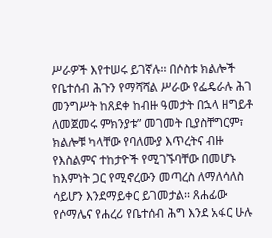ሥራዎች እየተሠሩ ይገኛሉ፡፡ በሶስቱ ክልሎች የቤተሰብ ሕጉን የማሻሻል ሥራው የፌዴራሉ ሕገ መንግሥት ከጸደቀ ከብዙ ዓመታት በኋላ ዘግይቶ ለመጀመሩ ምክንያቱ” መገመት ቢያስቸግርም፣ ክልሎቹ ካላቸው የባለሙያ እጥረትና ብዙ የእስልምና ተከታዮች የሚገኙባቸው በመሆኑ ከእምነት ጋር የሚኖረውን መጣረስ ለማለሳለስ ሳይሆን እንደማይቀር ይገመታል፡፡ ጸሐፊው የሶማሌና የሐረሪ የቤተሰብ ሕግ እንደ አፋር ሁሉ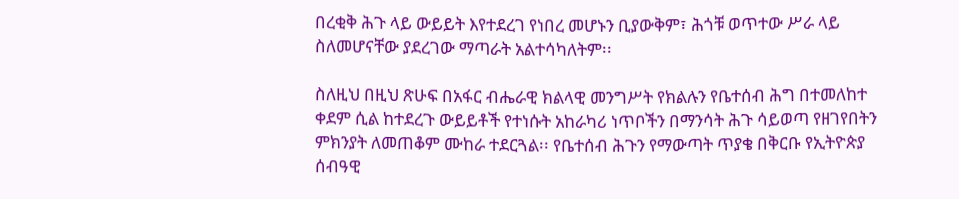በረቂቅ ሕጉ ላይ ውይይት እየተደረገ የነበረ መሆኑን ቢያውቅም፣ ሕጎቹ ወጥተው ሥራ ላይ ስለመሆናቸው ያደረገው ማጣራት አልተሳካለትም፡፡

ስለዚህ በዚህ ጽሁፍ በአፋር ብሔራዊ ክልላዊ መንግሥት የክልሉን የቤተሰብ ሕግ በተመለከተ ቀደም ሲል ከተደረጉ ውይይቶች የተነሱት አከራካሪ ነጥቦችን በማንሳት ሕጉ ሳይወጣ የዘገየበትን ምክንያት ለመጠቆም ሙከራ ተደርጓል፡፡ የቤተሰብ ሕጉን የማውጣት ጥያቄ በቅርቡ የኢትዮጵያ ሰብዓዊ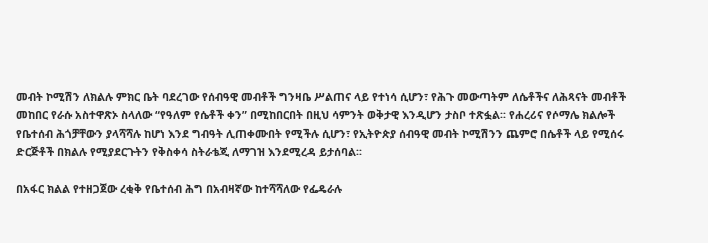መብት ኮሚሽን ለክልሉ ምክር ቤት ባደረገው የሰብዓዊ መብቶች ግንዛቤ ሥልጠና ላይ የተነሳ ሲሆን፣ የሕጉ መውጣትም ለሴቶችና ለሕጻናት መብቶች መከበር የራሱ አስተዋጽኦ ስላለው “የዓለም የሴቶች ቀን” በሚከበርበት በዚህ ሳምንት ወቅታዊ እንዲሆን ታስቦ ተጽፏል፡፡ የሐረሪና የሶማሌ ክልሎች የቤተሰብ ሕጎቻቸውን ያላሻሻሉ ከሆነ እንደ ግብዓት ሊጠቀሙበት የሚችሉ ሲሆን፣ የኢትዮጵያ ሰብዓዊ መብት ኮሚሽንን ጨምሮ በሴቶች ላይ የሚሰሩ ድርጅቶች በክልሉ የሚያደርጉትን የቅስቀሳ ስትራቴጂ ለማገዝ እንደሚረዳ ይታሰባል፡፡

በአፋር ክልል የተዘጋጀው ረቂቅ የቤተሰብ ሕግ በአብዛኛው ከተሻሻለው የፌዴራሉ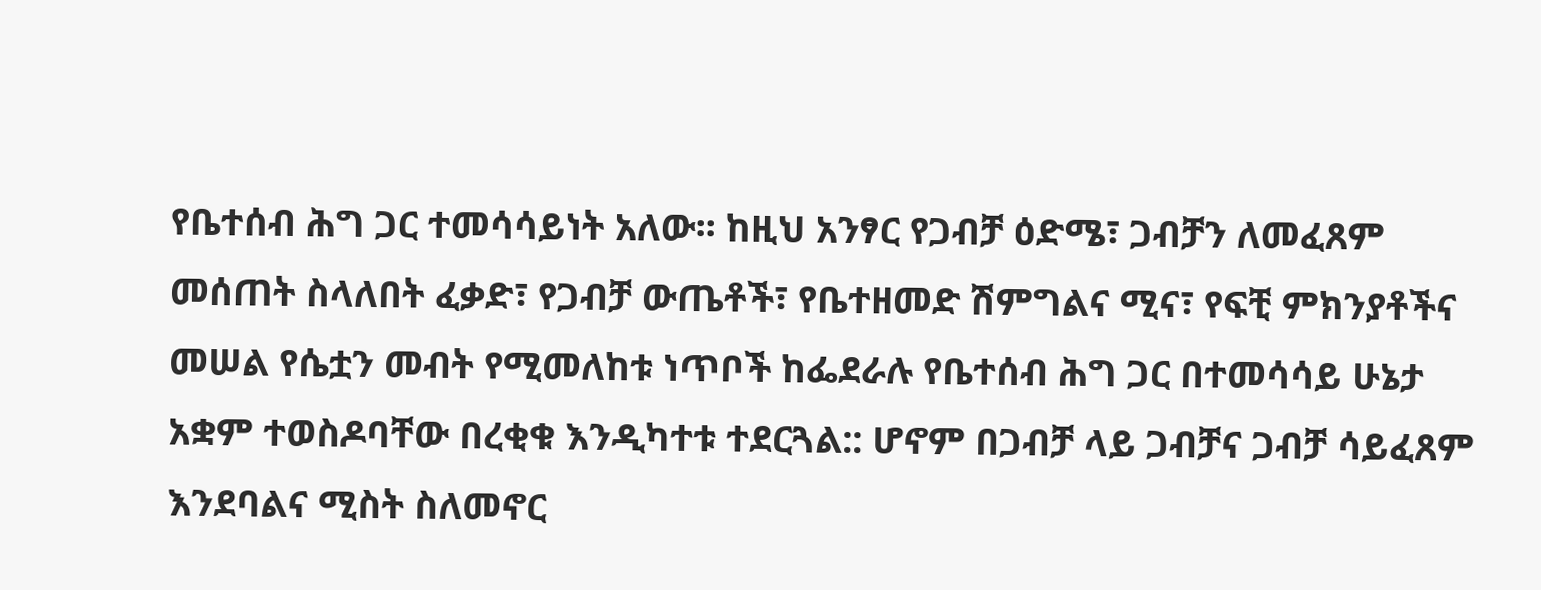የቤተሰብ ሕግ ጋር ተመሳሳይነት አለው፡፡ ከዚህ አንፃር የጋብቻ ዕድሜ፣ ጋብቻን ለመፈጸም መሰጠት ስላለበት ፈቃድ፣ የጋብቻ ውጤቶች፣ የቤተዘመድ ሽምግልና ሚና፣ የፍቺ ምክንያቶችና መሠል የሴቷን መብት የሚመለከቱ ነጥቦች ከፌደራሉ የቤተሰብ ሕግ ጋር በተመሳሳይ ሁኔታ አቋም ተወስዶባቸው በረቂቁ እንዲካተቱ ተደርጓል:: ሆኖም በጋብቻ ላይ ጋብቻና ጋብቻ ሳይፈጸም እንደባልና ሚስት ስለመኖር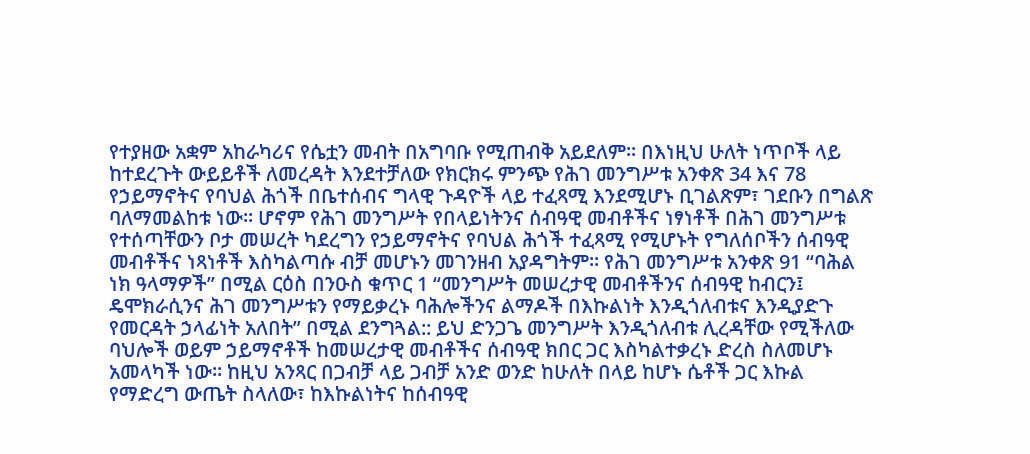የተያዘው አቋም አከራካሪና የሴቷን መብት በአግባቡ የሚጠብቅ አይደለም፡፡ በእነዚህ ሁለት ነጥቦች ላይ ከተደረጉት ውይይቶች ለመረዳት እንደተቻለው የክርክሩ ምንጭ የሕገ መንግሥቱ አንቀጽ 34 እና 78 የኃይማኖትና የባህል ሕጎች በቤተሰብና ግላዊ ጉዳዮች ላይ ተፈጻሚ እንደሚሆኑ ቢገልጽም፣ ገደቡን በግልጽ ባለማመልከቱ ነው፡፡ ሆኖም የሕገ መንግሥት የበላይነትንና ሰብዓዊ መብቶችና ነፃነቶች በሕገ መንግሥቱ የተሰጣቸውን ቦታ መሠረት ካደረግን የኃይማኖትና የባህል ሕጎች ተፈጻሚ የሚሆኑት የግለሰቦችን ሰብዓዊ መብቶችና ነጻነቶች እስካልጣሱ ብቻ መሆኑን መገንዘብ አያዳግትም፡፡ የሕገ መንግሥቱ አንቀጽ 91 “ባሕል ነክ ዓላማዎች” በሚል ርዕስ በንዑስ ቁጥር 1 “መንግሥት መሠረታዊ መብቶችንና ሰብዓዊ ከብርን፤ ዴሞክራሲንና ሕገ መንግሥቱን የማይቃረኑ ባሕሎችንና ልማዶች በእኩልነት እንዲጎለብቱና እንዲያድጉ የመርዳት ኃላፊነት አለበት” በሚል ደንግጓል:: ይህ ድንጋጌ መንግሥት እንዲጎለብቱ ሊረዳቸው የሚችለው ባህሎች ወይም ኃይማኖቶች ከመሠረታዊ መብቶችና ሰብዓዊ ክበር ጋር እስካልተቃረኑ ድረስ ስለመሆኑ አመላካች ነው፡፡ ከዚህ አንጻር በጋብቻ ላይ ጋብቻ አንድ ወንድ ከሁለት በላይ ከሆኑ ሴቶች ጋር እኩል የማድረግ ውጤት ስላለው፣ ከእኩልነትና ከሰብዓዊ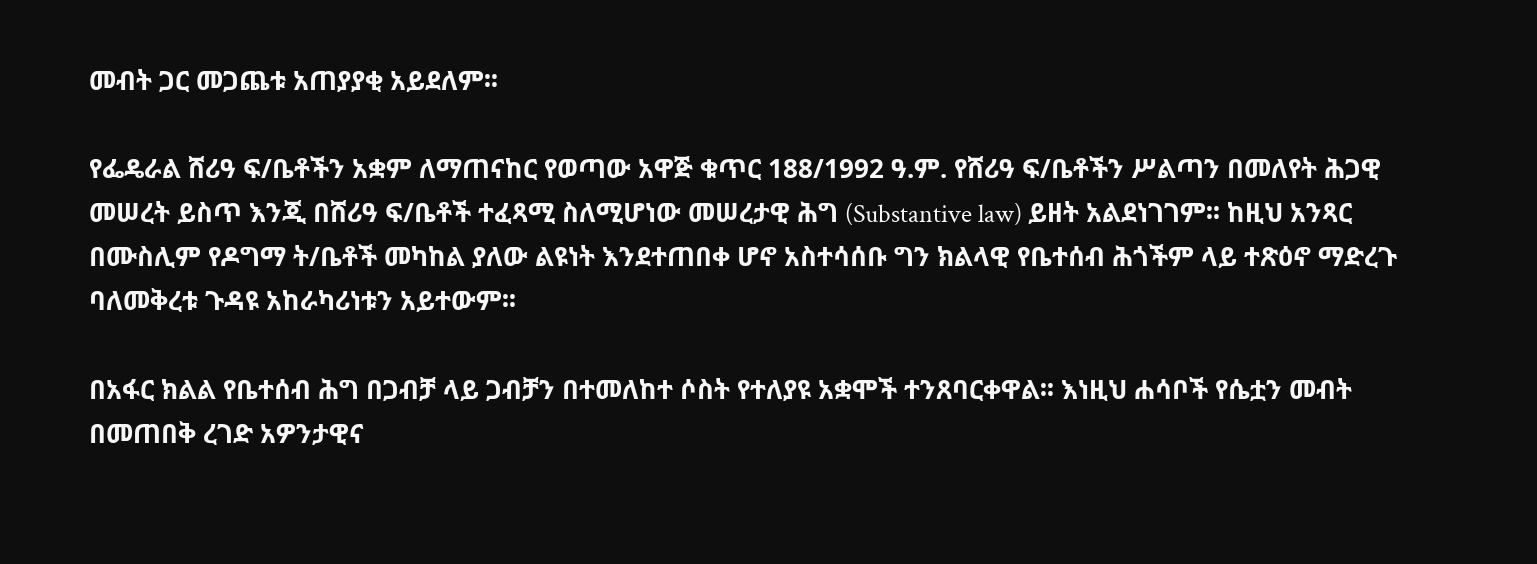መብት ጋር መጋጨቱ አጠያያቂ አይደለም፡፡

የፌዴራል ሸሪዓ ፍ/ቤቶችን አቋም ለማጠናከር የወጣው አዋጅ ቁጥር 188/1992 ዓ.ም. የሸሪዓ ፍ/ቤቶችን ሥልጣን በመለየት ሕጋዊ መሠረት ይስጥ እንጂ በሸሪዓ ፍ/ቤቶች ተፈጻሚ ስለሚሆነው መሠረታዊ ሕግ (Substantive law) ይዘት አልደነገገም፡፡ ከዚህ አንጻር በሙስሊም የዶግማ ት/ቤቶች መካከል ያለው ልዩነት እንደተጠበቀ ሆኖ አስተሳሰቡ ግን ክልላዊ የቤተሰብ ሕጎችም ላይ ተጽዕኖ ማድረጉ ባለመቅረቱ ጉዳዩ አከራካሪነቱን አይተውም፡፡

በአፋር ክልል የቤተሰብ ሕግ በጋብቻ ላይ ጋብቻን በተመለከተ ሶስት የተለያዩ አቋሞች ተንጸባርቀዋል፡፡ እነዚህ ሐሳቦች የሴቷን መብት በመጠበቅ ረገድ አዎንታዊና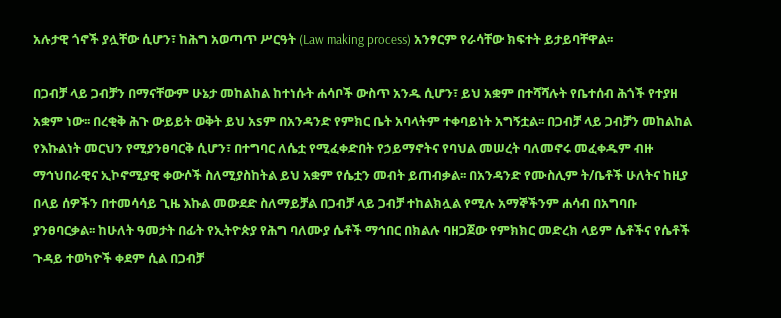አሉታዊ ጎኖች ያሏቸው ሲሆን፣ ከሕግ አወጣጥ ሥርዓት (Law making process) አንፃርም የራሳቸው ክፍተት ይታይባቸዋል፡፡

በጋብቻ ላይ ጋብቻን በማናቸውም ሁኔታ መከልከል ከተነሱት ሐሳቦች ውስጥ አንዱ ሲሆን፣ ይህ አቋም በተሻሻሉት የቤተሰብ ሕጎች የተያዘ አቋም ነው፡፡ በረቂቅ ሕጉ ውይይት ወቅት ይህ አsም በአንዳንድ የምክር ቤት አባላትም ተቀባይነት አግኝቷል፡፡ በጋብቻ ላይ ጋብቻን መከልከል የእኩልነት መርህን የሚያንፀባርቅ ሲሆን፣ በተግባር ለሴቷ የሚፈቀድበት የኃይማኖትና የባህል መሠረት ባለመኖሩ መፈቀዱም ብዙ ማኅህበራዊና ኢኮኖሚያዊ ቀውሶች ስለሚያስከትል ይህ አቋም የሴቷን መብት ይጠብቃል፡፡ በአንዳንድ የሙስሊም ት/ቤቶች ሁለትና ከዚያ በላይ ሰዎችን በተመሳሳይ ጊዜ እኩል መውደድ ስለማይቻል በጋብቻ ላይ ጋብቻ ተከልክሏል የሚሉ አማኞችንም ሐሳብ በአግባቡ ያንፀባርቃል፡፡ ከሁለት ዓመታት በፊት የኢትዮጵያ የሕግ ባለሙያ ሴቶች ማኅበር በክልሉ ባዘጋጀው የምክክር መድረክ ላይም ሴቶችና የሴቶች ጉዳይ ተወካዮች ቀደም ሲል በጋብቻ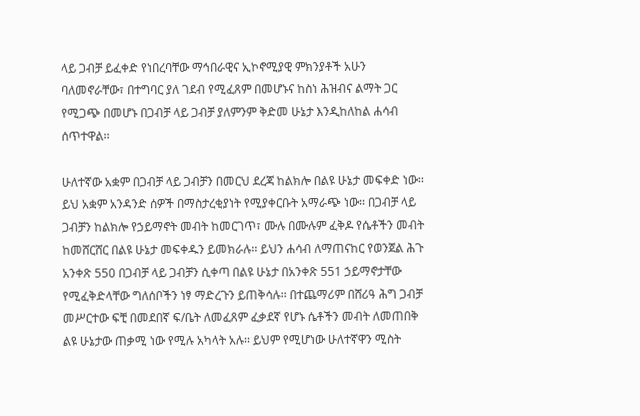ላይ ጋብቻ ይፈቀድ የነበረባቸው ማኅበራዊና ኢኮኖሚያዊ ምክንያቶች አሁን ባለመኖራቸው፣ በተግባር ያለ ገደብ የሚፈጸም በመሆኑና ከስነ ሕዝብና ልማት ጋር የሚጋጭ በመሆኑ በጋብቻ ላይ ጋብቻ ያለምንም ቅድመ ሁኔታ እንዲከለከል ሐሳብ ሰጥተዋል፡፡

ሁለተኛው አቋም በጋብቻ ላይ ጋብቻን በመርህ ደረጃ ከልክሎ በልዩ ሁኔታ መፍቀድ ነው፡፡ ይህ አቋም አንዳንድ ሰዎች በማስታረቂያነት የሚያቀርቡት አማራጭ ነው፡፡ በጋብቻ ላይ ጋብቻን ከልክሎ የኃይማኖት መብት ከመርገጥ፣ ሙሉ በሙሉም ፈቅዶ የሴቶችን መብት ከመሸርሸር በልዩ ሁኔታ መፍቀዱን ይመክራሉ፡፡ ይህን ሐሳብ ለማጠናከር የወንጀል ሕጉ አንቀጽ 550 በጋብቻ ላይ ጋብቻን ሲቀጣ በልዩ ሁኔታ በአንቀጽ 551 ኃይማኖታቸው የሚፈቅድላቸው ግለሰቦችን ነፃ ማድረጉን ይጠቅሳሉ፡፡ በተጨማሪም በሸሪዓ ሕግ ጋብቻ መሥርተው ፍቺ በመደበኛ ፍ/ቤት ለመፈጸም ፈቃደኛ የሆኑ ሴቶችን መብት ለመጠበቅ ልዩ ሁኔታው ጠቃሚ ነው የሚሉ አካላት አሉ፡፡ ይህም የሚሆነው ሁለተኛዋን ሚስት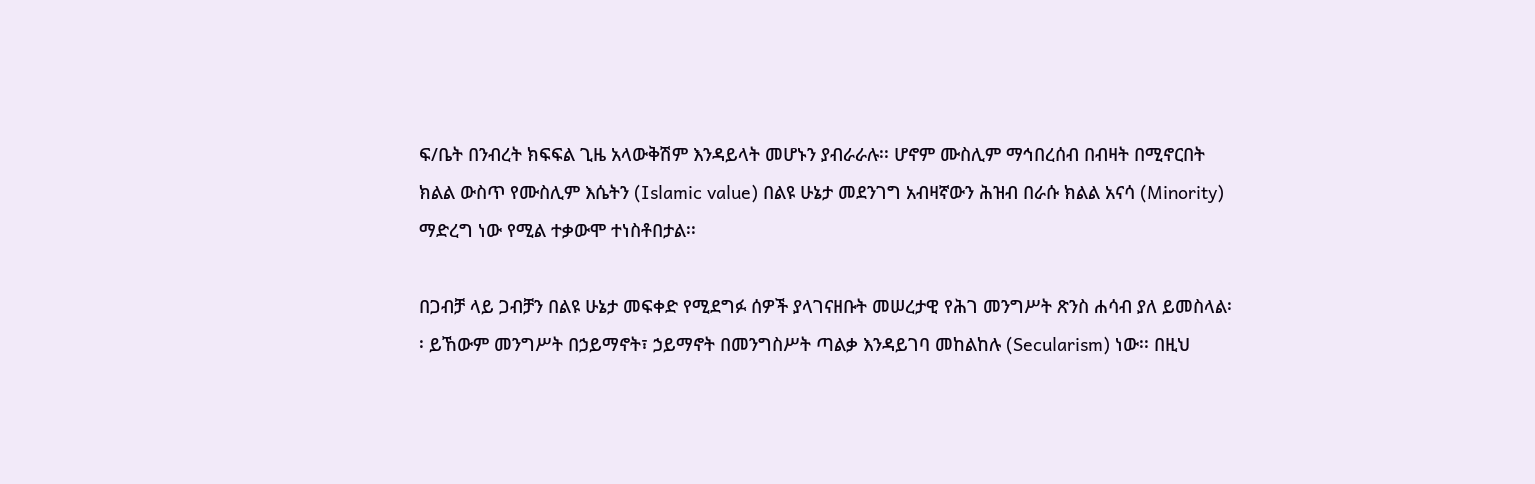ፍ/ቤት በንብረት ክፍፍል ጊዜ አላውቅሽም እንዳይላት መሆኑን ያብራራሉ፡፡ ሆኖም ሙስሊም ማኅበረሰብ በብዛት በሚኖርበት ክልል ውስጥ የሙስሊም እሴትን (Islamic value) በልዩ ሁኔታ መደንገግ አብዛኛውን ሕዝብ በራሱ ክልል አናሳ (Minority) ማድረግ ነው የሚል ተቃውሞ ተነስቶበታል፡፡

በጋብቻ ላይ ጋብቻን በልዩ ሁኔታ መፍቀድ የሚደግፉ ሰዎች ያላገናዘቡት መሠረታዊ የሕገ መንግሥት ጽንስ ሐሳብ ያለ ይመስላል፡፡ ይኸውም መንግሥት በኃይማኖት፣ ኃይማኖት በመንግስሥት ጣልቃ እንዳይገባ መከልከሉ (Secularism) ነው፡፡ በዚህ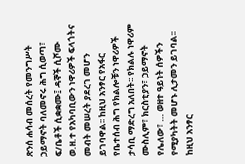ጽንሰ ሐሳብ መሰረት የመንግሥት ኃይማኖት ባለመኖሩ ሕግ ሲወጣ፣ ፍ/ቤቶች ሲቋቋሙ፤ ዳኞች ሲሾሙ ወ.ዘ.ተ የአካባቢውን ነዋሪዎች ፍላጎትና መብት መሠረት ያደረገ መሆን ይገባዋል፡፡ ከዚህ አንፃር የአፋር የቤተሰብ ሕግ የክልሎቹን ነዋሪዎች ታሳቢ ማድረግ አለበት፡፡ የክልሉ ነዋሪም ሙስሊም፣ ክርስቲያን፣ ኃይማኖት የሌለው፣ … ወዘተ ዓይነት ሰዎችን የሚያካትት መሆኑ ሊታመን ይገባል፡፡ ከዚህ አንፃር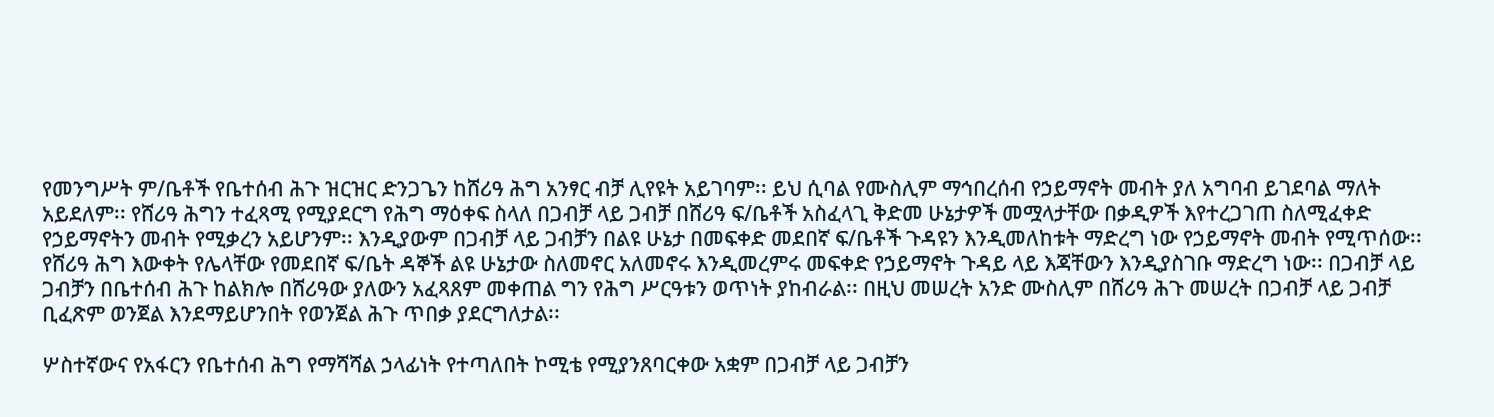የመንግሥት ም/ቤቶች የቤተሰብ ሕጉ ዝርዝር ድንጋጌን ከሸሪዓ ሕግ አንፃር ብቻ ሊየዩት አይገባም፡፡ ይህ ሲባል የሙስሊም ማኅበረሰብ የኃይማኖት መብት ያለ አግባብ ይገደባል ማለት አይደለም፡፡ የሸሪዓ ሕግን ተፈጻሚ የሚያደርግ የሕግ ማዕቀፍ ስላለ በጋብቻ ላይ ጋብቻ በሸሪዓ ፍ/ቤቶች አስፈላጊ ቅድመ ሁኔታዎች መሟላታቸው በቃዲዎች እየተረጋገጠ ስለሚፈቀድ የኃይማኖትን መብት የሚቃረን አይሆንም፡፡ እንዲያውም በጋብቻ ላይ ጋብቻን በልዩ ሁኔታ በመፍቀድ መደበኛ ፍ/ቤቶች ጉዳዩን እንዲመለከቱት ማድረግ ነው የኃይማኖት መብት የሚጥሰው፡፡ የሸሪዓ ሕግ እውቀት የሌላቸው የመደበኛ ፍ/ቤት ዳኞች ልዩ ሁኔታው ስለመኖር አለመኖሩ እንዲመረምሩ መፍቀድ የኃይማኖት ጉዳይ ላይ እጃቸውን እንዲያስገቡ ማድረግ ነው፡፡ በጋብቻ ላይ ጋብቻን በቤተሰብ ሕጉ ከልክሎ በሸሪዓው ያለውን አፈጻጸም መቀጠል ግን የሕግ ሥርዓቱን ወጥነት ያከብራል፡፡ በዚህ መሠረት አንድ ሙስሊም በሸሪዓ ሕጉ መሠረት በጋብቻ ላይ ጋብቻ ቢፈጽም ወንጀል እንደማይሆንበት የወንጀል ሕጉ ጥበቃ ያደርግለታል፡፡

ሦስተኛውና የአፋርን የቤተሰብ ሕግ የማሻሻል ኃላፊነት የተጣለበት ኮሚቴ የሚያንጸባርቀው አቋም በጋብቻ ላይ ጋብቻን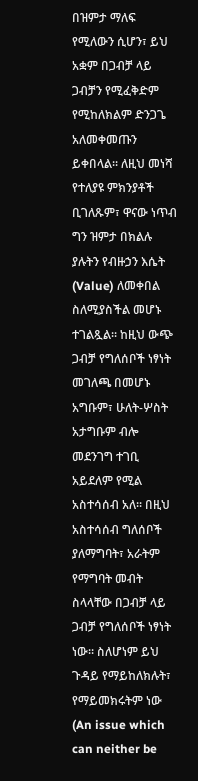በዝምታ ማለፍ የሚለውን ሲሆን፣ ይህ አቋም በጋብቻ ላይ ጋብቻን የሚፈቅድም የሚከለክልም ድንጋጌ አለመቀመጡን ይቀበላል፡፡ ለዚህ መነሻ የተለያዩ ምክንያቶች ቢገለጹም፣ ዋናው ነጥብ ግን ዝምታ በክልሉ ያሉትን የብዙኃን እሴት (Value) ለመቀበል ስለሚያስችል መሆኑ ተገልጿል፡፡ ከዚህ ውጭ ጋብቻ የግለሰቦች ነፃነት መገለጫ በመሆኑ አግቡም፣ ሁለት-ሦስት አታግቡም ብሎ መደንገግ ተገቢ አይደለም የሚል አስተሳሰብ አለ፡፡ በዚህ አስተሳሰብ ግለሰቦች ያለማግባት፣ አራትም የማግባት መብት ስላላቸው በጋብቻ ላይ ጋብቻ የግለሰቦች ነፃነት ነው፡፡ ስለሆነም ይህ ጉዳይ የማይከለክሉት፣ የማይመክሩትም ነው (An issue which can neither be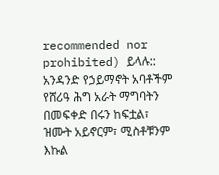recommended nor prohibited) ይላሉ:: አንዳንድ የኃይማኖት አባቶችም የሸሪዓ ሕግ አራት ማግባትን በመፍቀድ በሩን ከፍቷል፣ ዝሙት አይኖርም፣ ሚስቶቹንም እኩል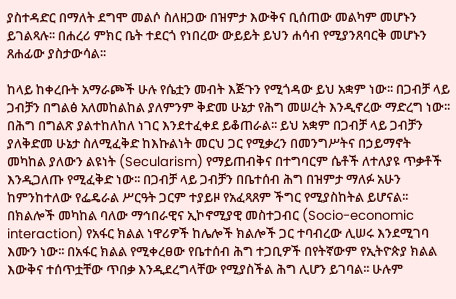ያስተዳድር በማለት ደግሞ መልሶ ስለዘጋው በዝምታ እውቅና ቢሰጠው መልካም መሆኑን ይገልጻሉ፡፡ በሐረሪ ምክር ቤት ተደርጎ የነበረው ውይይት ይህን ሐሳብ የሚያንጸባርቅ መሆኑን ጸሐፊው ያስታውሳል፡፡

ከላይ ከቀረቡት አማራጮች ሁሉ የሴቷን መብት እጅጉን የሚጎዳው ይህ አቋም ነው፡፡ በጋብቻ ላይ ጋብቻን በግልፅ አለመከልከል ያለምንም ቅድመ ሁኔታ የሕግ መሠረት እንዲኖረው ማድረግ ነው፡፡ በሕግ በግልጽ ያልተከለከለ ነገር እንደተፈቀደ ይቆጠራል፡፡ ይህ አቋም በጋብቻ ላይ ጋብቻን ያለቅድመ ሁኔታ ስለሚፈቅድ ከእኩልነት መርህ ጋር የሚቃረን በመንግሥትና በኃይማኖት መካከል ያለውን ልዩነት (Secularism) የማይጠብቅና በተግባርም ሴቶች ለተለያዩ ጥቃቶች እንዲጋለጡ የሚፈቅድ ነው፡፡ በጋብቻ ላይ ጋብቻን በቤተሰብ ሕግ በዝምታ ማለፉ አሁን ከምንከተለው የፌዴራል ሥርዓት ጋርም ተያይዞ የአፈጻጸም ችግር የሚያስከትል ይሆናል፡፡ በክልሎች መካከል ባለው ማኅበራዊና ኢኮኖሚያዊ መስተጋብር (Socio-economic interaction) የአፋር ክልል ነዋሪዎች ከሌሎች ክልሎች ጋር ተባብረው ሊሠሩ እንደሚገባ እሙን ነው፡፡ በአፋር ክልል የሚቀረፀው የቤተሰብ ሕግ ተጋቢዎች በየትኛውም የኢትዮጵያ ክልል እውቅና ተሰጥቷቸው ጥበቃ እንዲደረግላቸው የሚያስችል ሕግ ሊሆን ይገባል፡፡ ሁሉም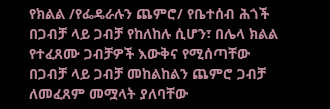የክልል /የፌዴራሉን ጨምሮ/ የቤተሰብ ሕጎች በጋብቻ ላይ ጋብቻ የከለከሉ ሲሆን፣ በሌላ ክልል የተፈጸሙ ጋብቻዎች እውቅና የሚሰጣቸው በጋብቻ ላይ ጋብቻ መከልከልን ጨምሮ ጋብቻ ለመፈጸም መሟላት ያለባቸው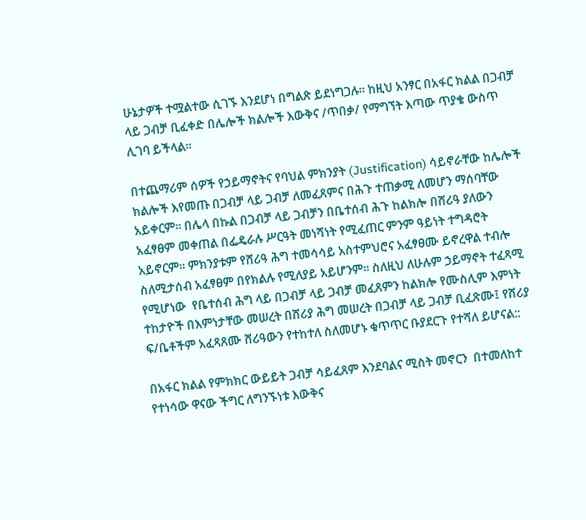ሁኔታዎች ተሟልተው ሲገኙ እንደሆነ በግልጽ ይደነግጋሉ፡፡ ከዚህ አንፃር በአፋር ክልል በጋብቻ ላይ ጋብቻ ቢፈቀድ በሌሎች ክልሎች እውቅና /ጥበቃ/ የማግኘት እጣው ጥያቄ ውስጥ ሊገባ ይችላል፡፡

በተጨማሪም ሰዎች የኃይማኖትና የባህል ምክንያት (Justification) ሳይኖራቸው ከሌሎች ክልሎች እየመጡ በጋብቻ ላይ ጋብቻ ለመፈጸምና በሕጉ ተጠቃሚ ለመሆን ማሰባቸው አይቀርም፡፡ በሌላ በኩል በጋብቻ ላይ ጋብቻን በቤተሰብ ሕጉ ከልክሎ በሸሪዓ ያለውን አፈፃፀም መቀጠል በፌዴራሉ ሥርዓት መነሻነት የሚፈጠር ምንም ዓይነት ተግዳሮት አይኖርም፡፡ ምክንያቱም የሸሪዓ ሕግ ተመሳሳይ አስተምህሮና አፈፃፀሙ ይኖረዋል ተብሎ ስለሚታሰብ አፈፃፀም በየክልሉ የሚለያይ አይሆንም፡፡ ስለዚህ ለሁሉም ኃይማኖት ተፈጻሚ የሚሆነው  የቤተሰብ ሕግ ላይ በጋብቻ ላይ ጋብቻ መፈጸምን ከልክሎ የሙስሊም እምነት ተከታዮች በእምነታቸው መሠረት በሸሪያ ሕግ መሠረት በጋብቻ ላይ ጋብቻ ቢፈጽሙ፤ የሸሪያ ፍ/ቤቶችም አፈጻጸሙ ሸሪዓውን የተከተለ ስለመሆኑ ቁጥጥር ቡያደርጉ የተሻለ ይሆናል::

በአፋር ክልል የምክክር ውይይት ጋብቻ ሳይፈጸም እንደባልና ሚስት መኖርን  በተመለከተ የተነሳው ዋናው ችግር ለግንኙነቱ እውቅና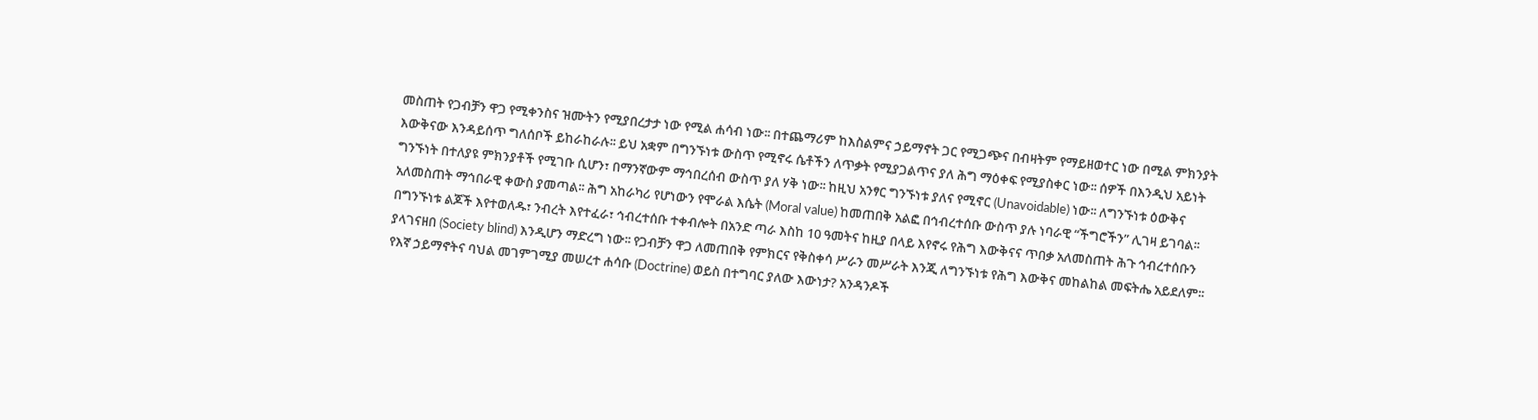መስጠት የጋብቻን ዋጋ የሚቀንስና ዝሙትን የሚያበረታታ ነው የሚል ሐሳብ ነው፡፡ በተጨማሪም ከእስልምና ኃይማኖት ጋር የሚጋጭና በብዛትም የማይዘወተር ነው በሚል ምክንያት እውቅናው እንዳይሰጥ ግለሰቦች ይከራከራሉ፡፡ ይህ አቋም በግንኙነቱ ውስጥ የሚኖሩ ሴቶችን ለጥቃት የሚያጋልጥና ያለ ሕግ ማዕቀፍ የሚያስቀር ነው፡፡ ሰዎች በእንዲህ አይነት ግንኙነት በተለያዩ ምክንያቶች የሚገቡ ሲሆን፣ በማንኛውም ማኅበረሰብ ውስጥ ያለ ሃቅ ነው፡፡ ከዚህ አንፃር ግንኙነቱ ያለና የሚኖር (Unavoidable) ነው፡፡ ለግንኙነቱ ዕውቅና አለመስጠት ማኅበራዊ ቀውስ ያመጣል፡፡ ሕግ አከራካሪ የሆነውን የሞራል እሴት (Moral value) ከመጠበቅ አልፎ በኅብረተሰቡ ውስጥ ያሉ ነባራዊ “ችግሮችን” ሊገዛ ይገባል፡፡ በግንኙነቱ ልጆች እየተወለዱ፣ ንብረት እየተፈራ፣ ኅብረተሰቡ ተቀብሎት በአንድ ጣራ እስከ 10 ዓመትና ከዚያ በላይ እየኖሩ የሕግ እውቅናና ጥበቃ አለመስጠት ሕጉ ኅብረተሰቡን ያላገናዘበ (Society blind) እንዲሆን ማድረግ ነው፡፡ የጋብቻን ዋጋ ለመጠበቅ የምክርና የቅስቀሳ ሥራን መሥራት እንጂ ለግንኙነቱ የሕግ እውቅና መከልከል መፍትሔ አይደለም፡፡ የእኛ ኃይማኖትና ባህል መገምገሚያ መሠረተ ሐሳቡ (Doctrine) ወይስ በተግባር ያለው እውነታ? አንዳንዶች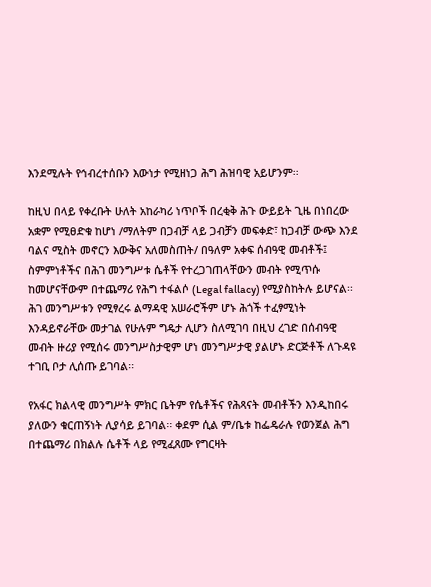እንደሚሉት የኅብረተሰቡን እውነታ የሚዘነጋ ሕግ ሕዝባዊ አይሆንም፡፡

ከዚህ በላይ የቀረቡት ሁለት አከራካሪ ነጥቦች በረቂቅ ሕጉ ውይይት ጊዜ በነበረው አቋም የሚፀድቁ ከሆነ /ማለትም በጋብቻ ላይ ጋብቻን መፍቀድ፣ ከጋብቻ ውጭ እንደ ባልና ሚስት መኖርን እውቅና አለመስጠት/ በዓለም አቀፍ ሰብዓዊ መብቶች፤ ስምምነቶችና በሕገ መንግሥቱ ሴቶች የተረጋገጠላቸውን መብት የሚጥሱ ከመሆናቸውም በተጨማሪ የሕግ ተፋልሶ (Legal fallacy) የሚያስከትሉ ይሆናል፡፡ ሕገ መንግሥቱን የሚፃረሩ ልማዳዊ አሠራሮችም ሆኑ ሕጎች ተፈፃሚነት እንዳይኖራቸው መታገል የሁሉም ግዴታ ሊሆን ስለሚገባ በዚህ ረገድ በሰብዓዊ መብት ዙሪያ የሚሰሩ መንግሥስታዊም ሆነ መንግሥታዊ ያልሆኑ ድርጅቶች ለጉዳዩ ተገቢ ቦታ ሊሰጡ ይገባል፡፡

የአፋር ክልላዊ መንግሥት ምክር ቤትም የሴቶችና የሕጻናት መብቶችን እንዲከበሩ ያለውን ቁርጠኝነት ሊያሳይ ይገባል፡፡ ቀደም ሲል ም/ቤቱ ከፌዴራሉ የወንጀል ሕግ በተጨማሪ በክልሉ ሴቶች ላይ የሚፈጸሙ የግርዛት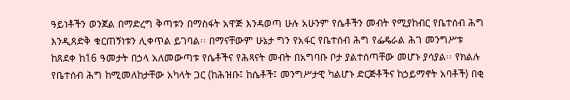ዓይነቶችን ወንጀል በማድረግ ቅጣቱን በማስፋት አዋጅ እንዳወጣ ሁሉ አሁንም የሴቶችን መብት የሚያከብር የቤተሰብ ሕግ እንዲጸድቅ ቁርጠኝነቱን ሊቀጥል ይገባል፡፡ በማናቸውም ሁኔታ ግን የአፋር የቤተሰብ ሕግ የፌዴራል ሕገ መንግሥቱ ከጸደቀ ከ16 ዓመታት በኃላ አለመውጣቱ የሴቶችና የሕጻናት መብት በአግባቡ ቦታ ያልተሰጣቸው መሆኑ ያሳያል፡፡ የክልሉ የቤተሰብ ሕግ ከሚመለከታቸው አካላት ጋር (ከሕዝቡ፤ ከሴቶች፤ መንግሥታዊ ካልሆኑ ድርጅቶችና ከኃይማኖት አባቶች) በቂ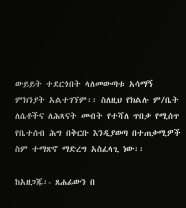ውይይት ተደርጎበት ላለመውጣቱ አሳማኝ ምክንያት አልተገኘም፡፡ ስለዚህ የክልሉ ም/ቤት ለሴቶችና ለሕጻናት መብት የተሻለ ጥበቃ የሚሰጥ የቤተሰብ ሕግ በቅርቡ እንዲያወጣ በተጠቃሚዎች ስም ተማጽኖ ማድረግ አስፈላጊ ነው፡፡

ከአዘጋጁ፡- ጸሐፊውን በ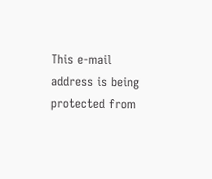This e-mail address is being protected from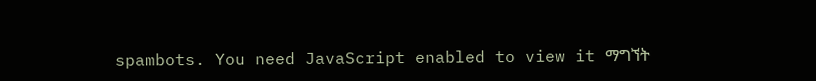spambots. You need JavaScript enabled to view it ማግኘት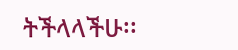ትችላላችሁ፡፡